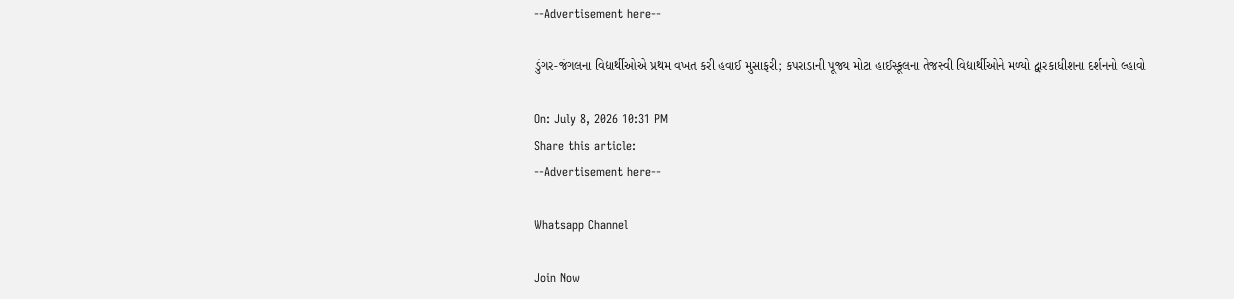--Advertisement here--

ડુંગર-જંગલના વિદ્યાર્થીઓએ પ્રથમ વખત કરી હવાઈ મુસાફરી; કપરાડાની પૂજ્ય મોટા હાઈસ્કૂલના તેજસ્વી વિદ્યાર્થીઓને મળ્યો દ્વારકાધીશના દર્શનનો લ્હાવો

On: July 8, 2026 10:31 PM
Share this article:
--Advertisement here--

Whatsapp Channel

Join Now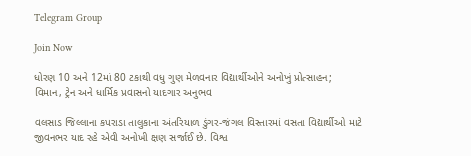Telegram Group

Join Now

ધોરણ 10 અને 12માં 80 ટકાથી વધુ ગુણ મેળવનાર વિદ્યાર્થીઓને અનોખું પ્રોત્સાહન; વિમાન, ટ્રેન અને ધાર્મિક પ્રવાસનો યાદગાર અનુભવ

વલસાડ જિલ્લાના કપરાડા તાલુકાના અંતરિયાળ ડુંગર-જંગલ વિસ્તારમાં વસતા વિદ્યાર્થીઓ માટે જીવનભર યાદ રહે એવી અનોખી ક્ષણ સર્જાઈ છે. વિશ્વ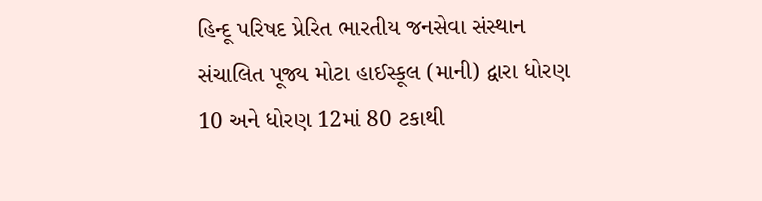હિન્દૂ પરિષદ પ્રેરિત ભારતીય જનસેવા સંસ્થાન સંચાલિત પૂજ્ય મોટા હાઈસ્કૂલ (માની) દ્વારા ધોરણ 10 અને ધોરણ 12માં 80 ટકાથી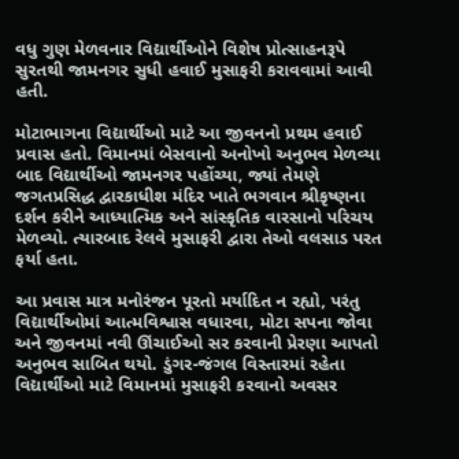વધુ ગુણ મેળવનાર વિદ્યાર્થીઓને વિશેષ પ્રોત્સાહનરૂપે સુરતથી જામનગર સુધી હવાઈ મુસાફરી કરાવવામાં આવી હતી.

મોટાભાગના વિદ્યાર્થીઓ માટે આ જીવનનો પ્રથમ હવાઈ પ્રવાસ હતો. વિમાનમાં બેસવાનો અનોખો અનુભવ મેળવ્યા બાદ વિદ્યાર્થીઓ જામનગર પહોંચ્યા, જ્યાં તેમણે જગતપ્રસિદ્ધ દ્વારકાધીશ મંદિર ખાતે ભગવાન શ્રીકૃષ્ણના દર્શન કરીને આધ્યાત્મિક અને સાંસ્કૃતિક વારસાનો પરિચય મેળવ્યો. ત્યારબાદ રેલવે મુસાફરી દ્વારા તેઓ વલસાડ પરત ફર્યા હતા.

આ પ્રવાસ માત્ર મનોરંજન પૂરતો મર્યાદિત ન રહ્યો, પરંતુ વિદ્યાર્થીઓમાં આત્મવિશ્વાસ વધારવા, મોટા સપના જોવા અને જીવનમાં નવી ઊંચાઈઓ સર કરવાની પ્રેરણા આપતો અનુભવ સાબિત થયો. ડુંગર-જંગલ વિસ્તારમાં રહેતા વિદ્યાર્થીઓ માટે વિમાનમાં મુસાફરી કરવાનો અવસર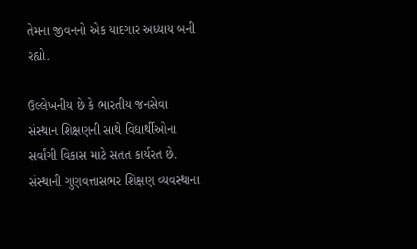તેમના જીવનનો એક યાદગાર અધ્યાય બની રહ્યો.

ઉલ્લેખનીય છે કે ભારતીય જનસેવા સંસ્થાન શિક્ષણની સાથે વિદ્યાર્થીઓના સર્વાંગી વિકાસ માટે સતત કાર્યરત છે. સંસ્થાની ગુણવત્તાસભર શિક્ષણ વ્યવસ્થાના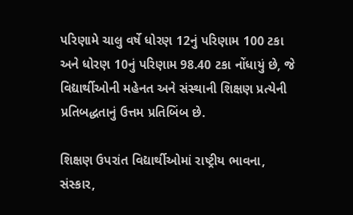પરિણામે ચાલુ વર્ષે ધોરણ 12નું પરિણામ 100 ટકા અને ધોરણ 10નું પરિણામ 98.40 ટકા નોંધાયું છે, જે વિદ્યાર્થીઓની મહેનત અને સંસ્થાની શિક્ષણ પ્રત્યેની પ્રતિબદ્ધતાનું ઉત્તમ પ્રતિબિંબ છે.

શિક્ષણ ઉપરાંત વિદ્યાર્થીઓમાં રાષ્ટ્રીય ભાવના, સંસ્કાર,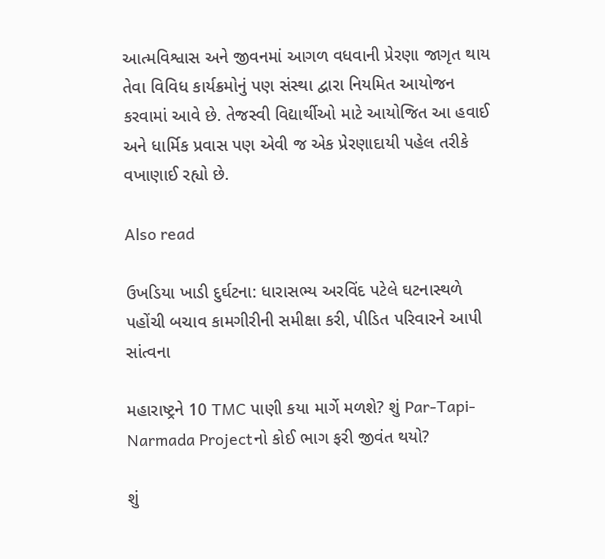આત્મવિશ્વાસ અને જીવનમાં આગળ વધવાની પ્રેરણા જાગૃત થાય તેવા વિવિધ કાર્યક્રમોનું પણ સંસ્થા દ્વારા નિયમિત આયોજન કરવામાં આવે છે. તેજસ્વી વિદ્યાર્થીઓ માટે આયોજિત આ હવાઈ અને ધાર્મિક પ્રવાસ પણ એવી જ એક પ્રેરણાદાયી પહેલ તરીકે વખાણાઈ રહ્યો છે.

Also read

ઉખડિયા ખાડી દુર્ઘટના: ધારાસભ્ય અરવિંદ પટેલે ઘટનાસ્થળે પહોંચી બચાવ કામગીરીની સમીક્ષા કરી, પીડિત પરિવારને આપી સાંત્વના

મહારાષ્ટ્રને 10 TMC પાણી કયા માર્ગે મળશે? શું Par-Tapi-Narmada Projectનો કોઈ ભાગ ફરી જીવંત થયો?

શું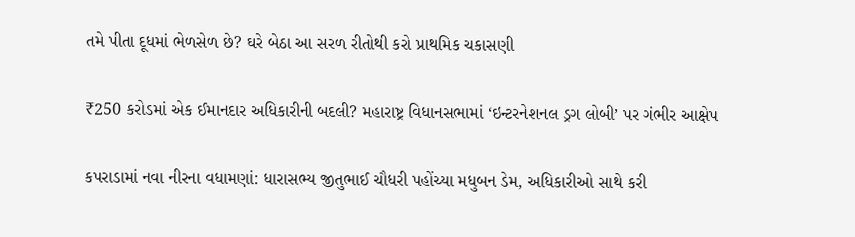તમે પીતા દૂધમાં ભેળસેળ છે? ઘરે બેઠા આ સરળ રીતોથી કરો પ્રાથમિક ચકાસણી

₹250 કરોડમાં એક ઈમાનદાર અધિકારીની બદલી? મહારાષ્ટ્ર વિધાનસભામાં ‘ઇન્ટરનેશનલ ડ્રગ લોબી’ પર ગંભીર આક્ષેપ

કપરાડામાં નવા નીરના વધામણાં: ધારાસભ્ય જીતુભાઈ ચૌધરી પહોંચ્યા મધુબન ડેમ, અધિકારીઓ સાથે કરી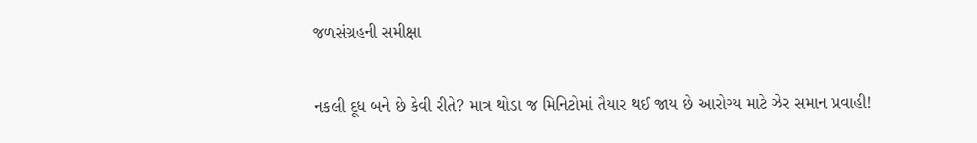જળસંગ્રહની સમીક્ષા

નકલી દૂધ બને છે કેવી રીતે? માત્ર થોડા જ મિનિટોમાં તૈયાર થઈ જાય છે આરોગ્ય માટે ઝેર સમાન પ્રવાહી!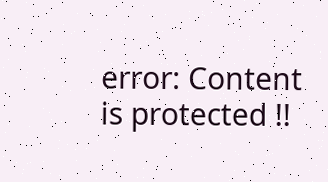error: Content is protected !!